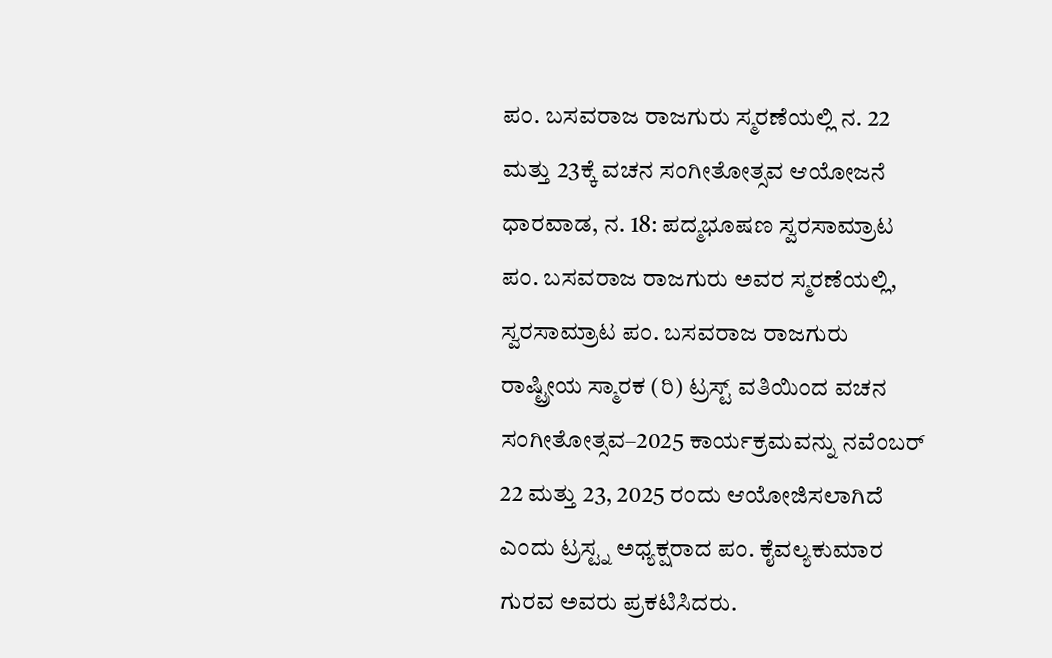ಪಂ. ಬಸವರಾಜ ರಾಜಗುರು ಸ್ಮರಣೆಯಲ್ಲಿ ನ. 22 ಮತ್ತು 23ಕ್ಕೆ ವಚನ ಸಂಗೀತೋತ್ಸವ ಆಯೋಜನೆ
ಧಾರವಾಡ, ನ. 18: ಪದ್ಮಭೂಷಣ ಸ್ವರಸಾಮ್ರಾಟ ಪಂ. ಬಸವರಾಜ ರಾಜಗುರು ಅವರ ಸ್ಮರಣೆಯಲ್ಲಿ, ಸ್ವರಸಾಮ್ರಾಟ ಪಂ. ಬಸವರಾಜ ರಾಜಗುರು ರಾಷ್ಟ್ರೀಯ ಸ್ಮಾರಕ (ರಿ) ಟ್ರಸ್ಟ್ ವತಿಯಿಂದ ವಚನ ಸಂಗೀತೋತ್ಸವ–2025 ಕಾರ್ಯಕ್ರಮವನ್ನು ನವೆಂಬರ್ 22 ಮತ್ತು 23, 2025 ರಂದು ಆಯೋಜಿಸಲಾಗಿದೆ ಎಂದು ಟ್ರಸ್ಟ್ನ ಅಧ್ಯಕ್ಷರಾದ ಪಂ. ಕೈವಲ್ಯಕುಮಾರ ಗುರವ ಅವರು ಪ್ರಕಟಿಸಿದರು.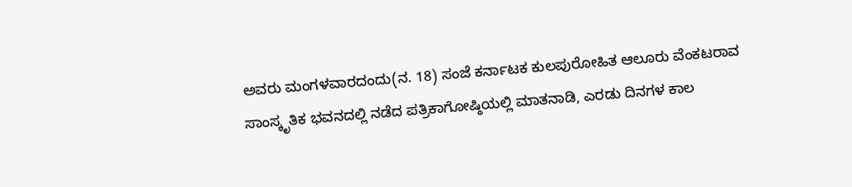ಅವರು ಮಂಗಳವಾರದಂದು(ನ. 18) ಸಂಜೆ ಕರ್ನಾಟಕ ಕುಲಪುರೋಹಿತ ಆಲೂರು ವೆಂಕಟರಾವ ಸಾಂಸ್ಕೃತಿಕ ಭವನದಲ್ಲಿ ನಡೆದ ಪತ್ರಿಕಾಗೋಷ್ಠಿಯಲ್ಲಿ ಮಾತನಾಡಿ, ಎರಡು ದಿನಗಳ ಕಾಲ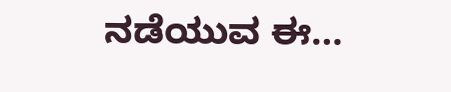ನಡೆಯುವ ಈ…